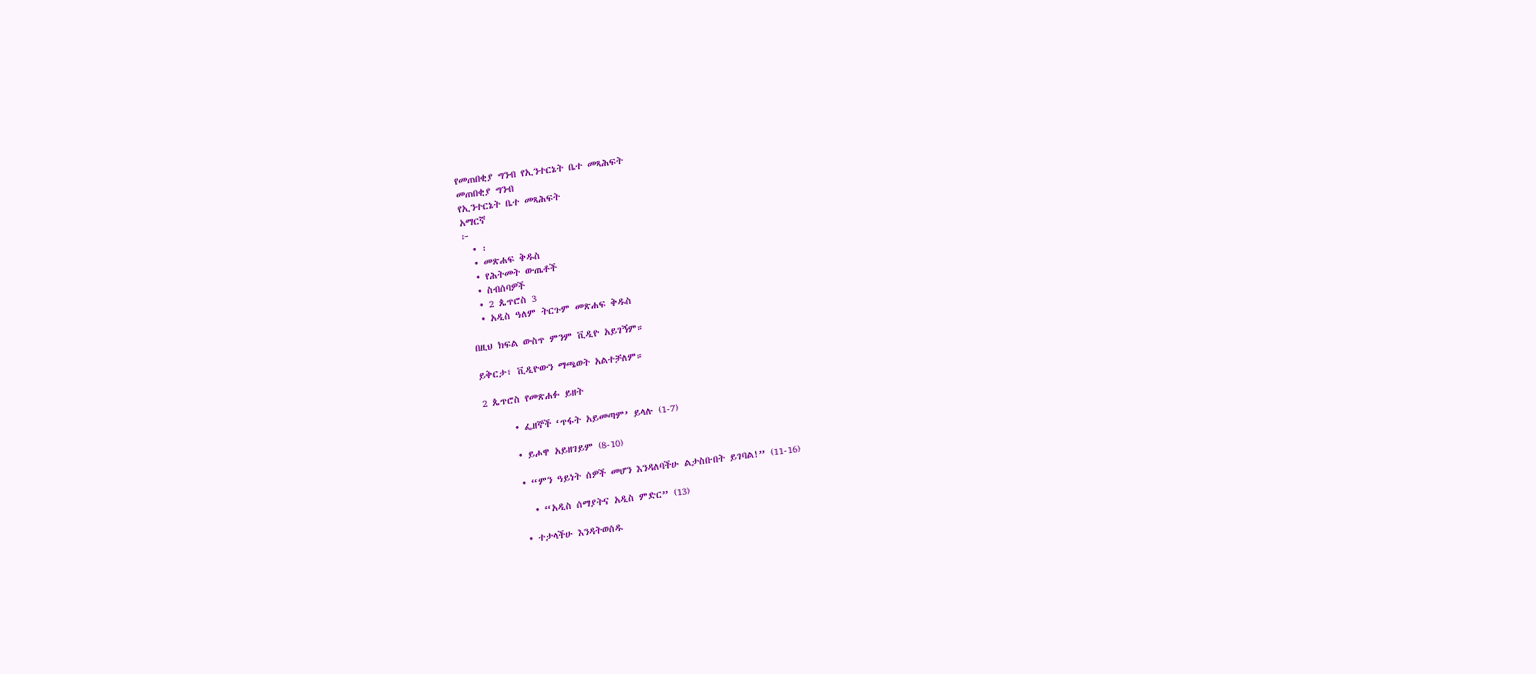የመጠበቂያ ግንብ የኢንተርኔት ቤተ መጻሕፍት
መጠበቂያ ግንብ
የኢንተርኔት ቤተ መጻሕፍት
አማርኛ
፦
  • ፡
  • መጽሐፍ ቅዱስ
  • የሕትመት ውጤቶች
  • ስብሰባዎች
  • 2 ጴጥሮስ 3
  • አዲስ ዓለም ትርጉም መጽሐፍ ቅዱስ

በዚህ ክፍል ውስጥ ምንም ቪዲዮ አይገኝም።

ይቅርታ፣ ቪዲዮውን ማጫወት አልተቻለም።

2 ጴጥሮስ የመጽሐፉ ይዘት

      • ፌዘኞች ‘ጥፋት አይመጣም’ ይላሉ (1-7)

      • ይሖዋ አይዘገይም (8-10)

      • “ምን ዓይነት ሰዎች መሆን እንዳለባችሁ ልታስቡበት ይገባል!” (11-16)

        • “አዲስ ሰማያትና አዲስ ምድር” (13)

      • ተታላችሁ እንዳትወሰዱ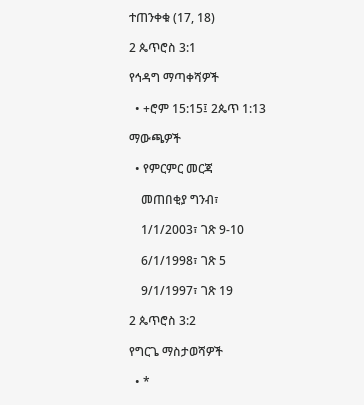ተጠንቀቁ (17, 18)

2 ጴጥሮስ 3:1

የኅዳግ ማጣቀሻዎች

  • +ሮም 15:15፤ 2ጴጥ 1:13

ማውጫዎች

  • የምርምር መርጃ

    መጠበቂያ ግንብ፣

    1/1/2003፣ ገጽ 9-10

    6/1/1998፣ ገጽ 5

    9/1/1997፣ ገጽ 19

2 ጴጥሮስ 3:2

የግርጌ ማስታወሻዎች

  • *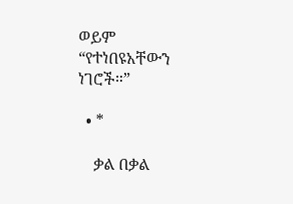ወይም “የተነበዩአቸውን ነገሮች።”

  • *

    ቃል በቃል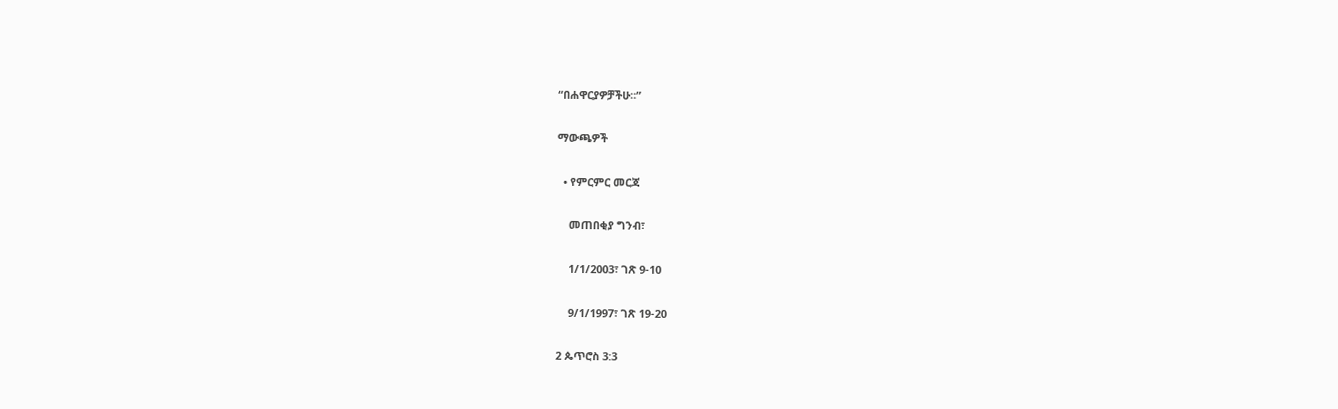“በሐዋርያዎቻችሁ።”

ማውጫዎች

  • የምርምር መርጃ

    መጠበቂያ ግንብ፣

    1/1/2003፣ ገጽ 9-10

    9/1/1997፣ ገጽ 19-20

2 ጴጥሮስ 3:3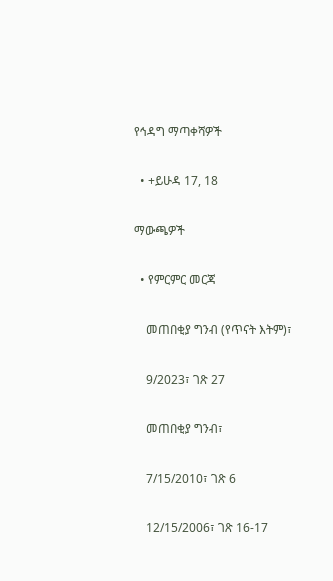የኅዳግ ማጣቀሻዎች

  • +ይሁዳ 17, 18

ማውጫዎች

  • የምርምር መርጃ

    መጠበቂያ ግንብ (የጥናት እትም)፣

    9/2023፣ ገጽ 27

    መጠበቂያ ግንብ፣

    7/15/2010፣ ገጽ 6

    12/15/2006፣ ገጽ 16-17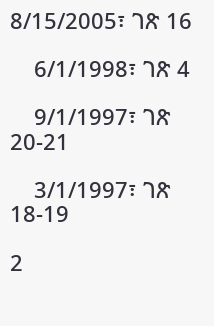8/15/2005፣ ገጽ 16

    6/1/1998፣ ገጽ 4

    9/1/1997፣ ገጽ 20-21

    3/1/1997፣ ገጽ 18-19

2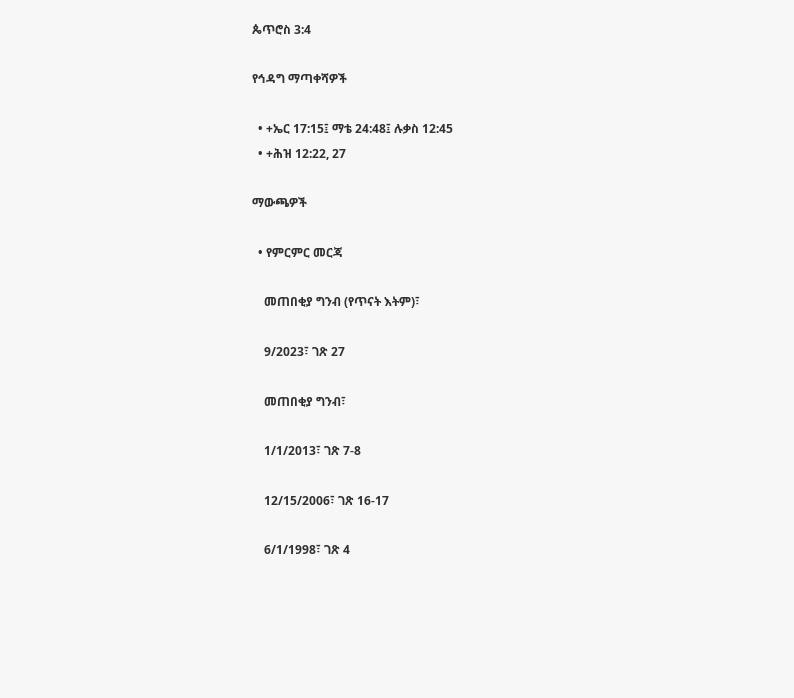ጴጥሮስ 3:4

የኅዳግ ማጣቀሻዎች

  • +ኤር 17:15፤ ማቴ 24:48፤ ሉቃስ 12:45
  • +ሕዝ 12:22, 27

ማውጫዎች

  • የምርምር መርጃ

    መጠበቂያ ግንብ (የጥናት እትም)፣

    9/2023፣ ገጽ 27

    መጠበቂያ ግንብ፣

    1/1/2013፣ ገጽ 7-8

    12/15/2006፣ ገጽ 16-17

    6/1/1998፣ ገጽ 4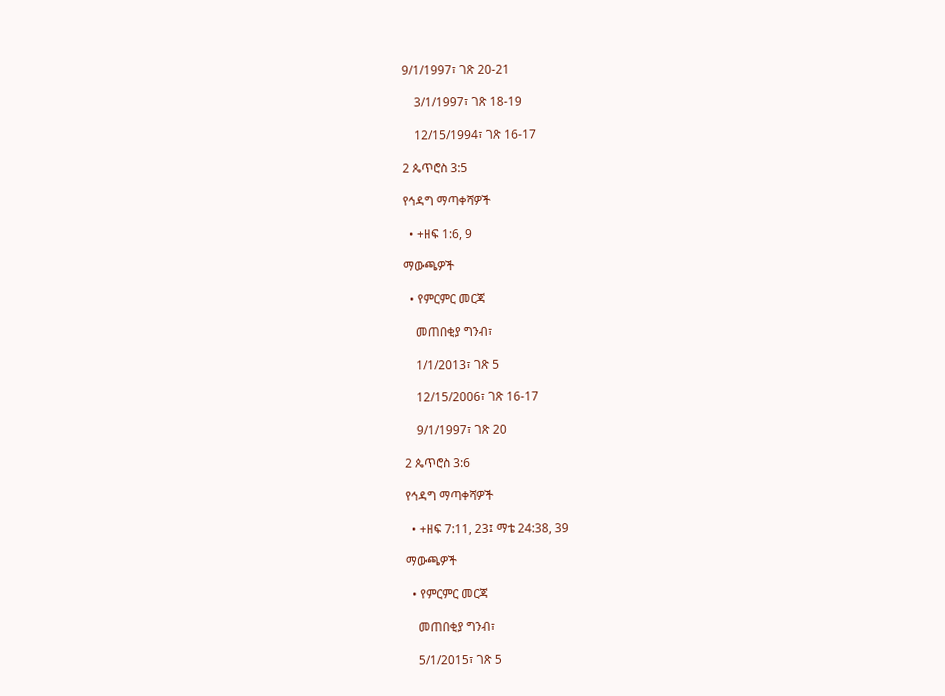9/1/1997፣ ገጽ 20-21

    3/1/1997፣ ገጽ 18-19

    12/15/1994፣ ገጽ 16-17

2 ጴጥሮስ 3:5

የኅዳግ ማጣቀሻዎች

  • +ዘፍ 1:6, 9

ማውጫዎች

  • የምርምር መርጃ

    መጠበቂያ ግንብ፣

    1/1/2013፣ ገጽ 5

    12/15/2006፣ ገጽ 16-17

    9/1/1997፣ ገጽ 20

2 ጴጥሮስ 3:6

የኅዳግ ማጣቀሻዎች

  • +ዘፍ 7:11, 23፤ ማቴ 24:38, 39

ማውጫዎች

  • የምርምር መርጃ

    መጠበቂያ ግንብ፣

    5/1/2015፣ ገጽ 5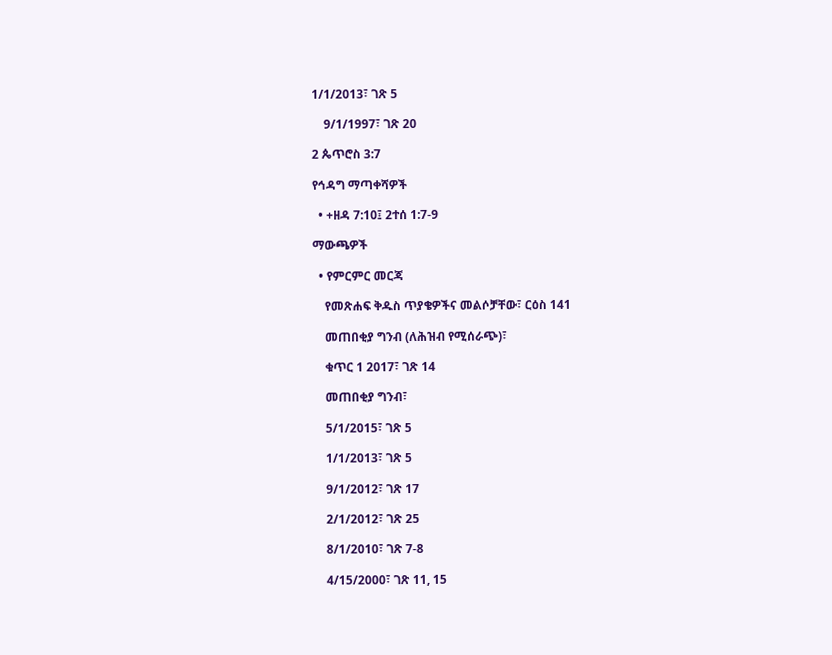1/1/2013፣ ገጽ 5

    9/1/1997፣ ገጽ 20

2 ጴጥሮስ 3:7

የኅዳግ ማጣቀሻዎች

  • +ዘዳ 7:10፤ 2ተሰ 1:7-9

ማውጫዎች

  • የምርምር መርጃ

    የመጽሐፍ ቅዱስ ጥያቄዎችና መልሶቻቸው፣ ርዕስ 141

    መጠበቂያ ግንብ (ለሕዝብ የሚሰራጭ)፣

    ቁጥር 1 2017፣ ገጽ 14

    መጠበቂያ ግንብ፣

    5/1/2015፣ ገጽ 5

    1/1/2013፣ ገጽ 5

    9/1/2012፣ ገጽ 17

    2/1/2012፣ ገጽ 25

    8/1/2010፣ ገጽ 7-8

    4/15/2000፣ ገጽ 11, 15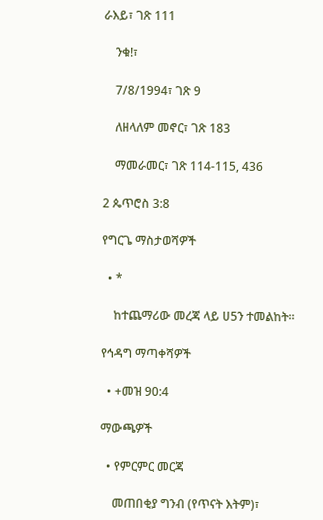ራእይ፣ ገጽ 111

    ንቁ!፣

    7/8/1994፣ ገጽ 9

    ለዘላለም መኖር፣ ገጽ 183

    ማመራመር፣ ገጽ 114-115, 436

2 ጴጥሮስ 3:8

የግርጌ ማስታወሻዎች

  • *

    ከተጨማሪው መረጃ ላይ ሀ5ን ተመልከት።

የኅዳግ ማጣቀሻዎች

  • +መዝ 90:4

ማውጫዎች

  • የምርምር መርጃ

    መጠበቂያ ግንብ (የጥናት እትም)፣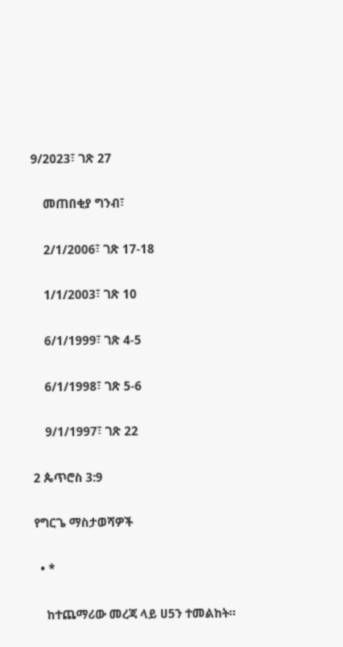9/2023፣ ገጽ 27

    መጠበቂያ ግንብ፣

    2/1/2006፣ ገጽ 17-18

    1/1/2003፣ ገጽ 10

    6/1/1999፣ ገጽ 4-5

    6/1/1998፣ ገጽ 5-6

    9/1/1997፣ ገጽ 22

2 ጴጥሮስ 3:9

የግርጌ ማስታወሻዎች

  • *

    ከተጨማሪው መረጃ ላይ ሀ5ን ተመልከት።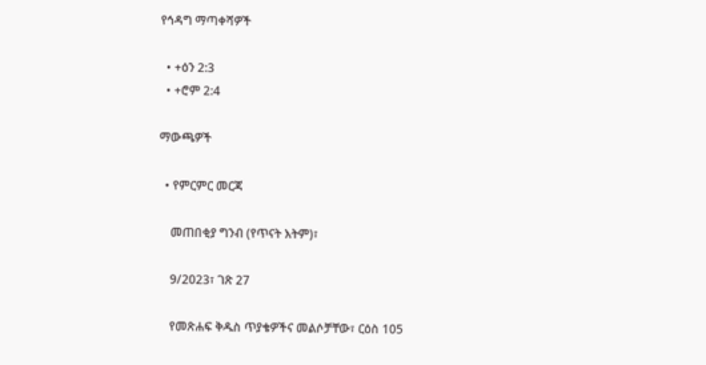የኅዳግ ማጣቀሻዎች

  • +ዕን 2:3
  • +ሮም 2:4

ማውጫዎች

  • የምርምር መርጃ

    መጠበቂያ ግንብ (የጥናት እትም)፣

    9/2023፣ ገጽ 27

    የመጽሐፍ ቅዱስ ጥያቄዎችና መልሶቻቸው፣ ርዕስ 105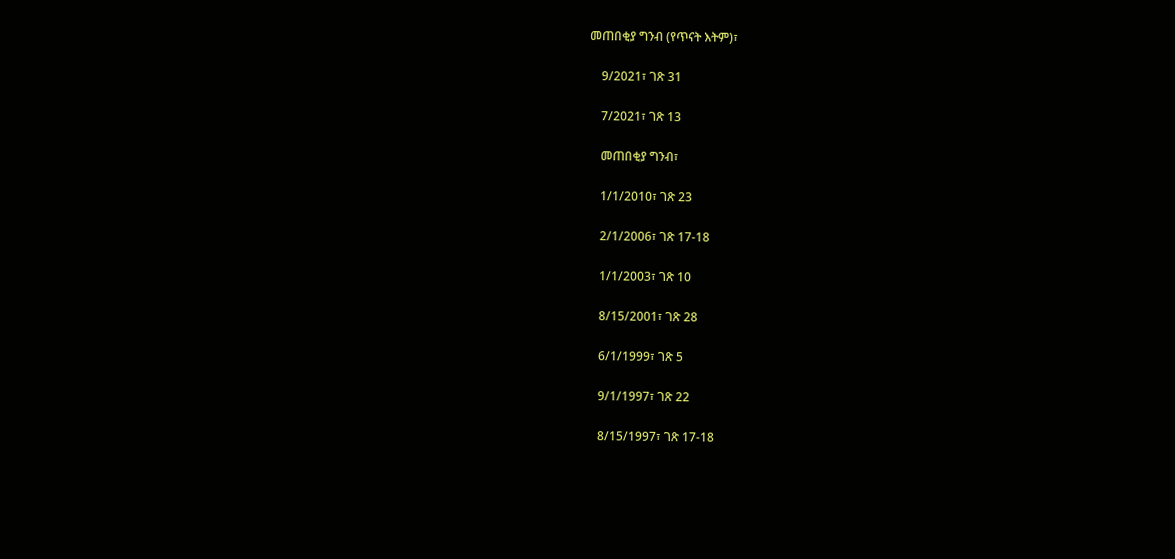መጠበቂያ ግንብ (የጥናት እትም)፣

    9/2021፣ ገጽ 31

    7/2021፣ ገጽ 13

    መጠበቂያ ግንብ፣

    1/1/2010፣ ገጽ 23

    2/1/2006፣ ገጽ 17-18

    1/1/2003፣ ገጽ 10

    8/15/2001፣ ገጽ 28

    6/1/1999፣ ገጽ 5

    9/1/1997፣ ገጽ 22

    8/15/1997፣ ገጽ 17-18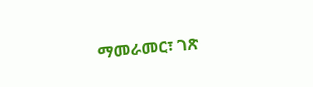ማመራመር፣ ገጽ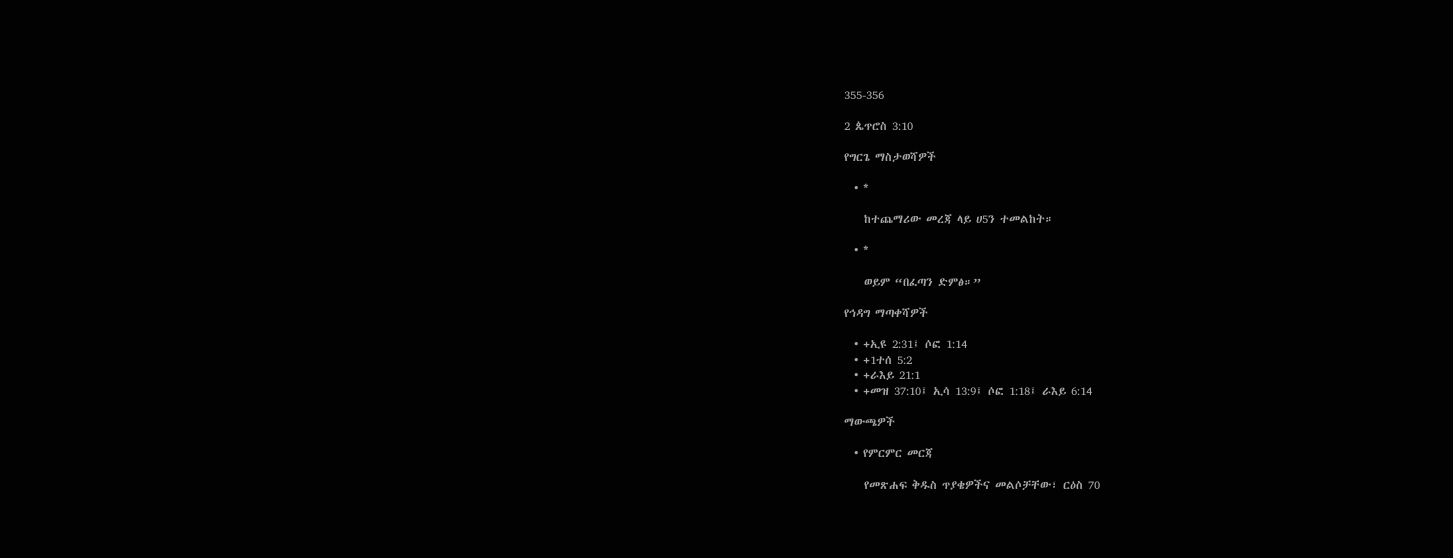355-356

2 ጴጥሮስ 3:10

የግርጌ ማስታወሻዎች

  • *

    ከተጨማሪው መረጃ ላይ ሀ5ን ተመልከት።

  • *

    ወይም “በፈጣን ድምፅ።”

የኅዳግ ማጣቀሻዎች

  • +ኢዩ 2:31፤ ሶፎ 1:14
  • +1ተሰ 5:2
  • +ራእይ 21:1
  • +መዝ 37:10፤ ኢሳ 13:9፤ ሶፎ 1:18፤ ራእይ 6:14

ማውጫዎች

  • የምርምር መርጃ

    የመጽሐፍ ቅዱስ ጥያቄዎችና መልሶቻቸው፣ ርዕስ 70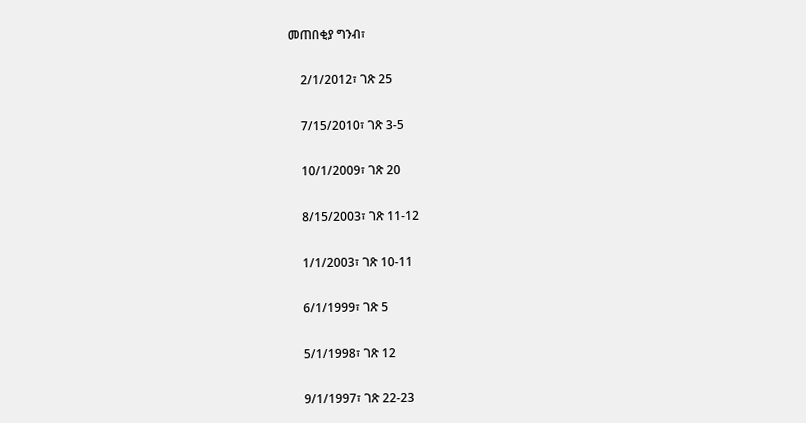መጠበቂያ ግንብ፣

    2/1/2012፣ ገጽ 25

    7/15/2010፣ ገጽ 3-5

    10/1/2009፣ ገጽ 20

    8/15/2003፣ ገጽ 11-12

    1/1/2003፣ ገጽ 10-11

    6/1/1999፣ ገጽ 5

    5/1/1998፣ ገጽ 12

    9/1/1997፣ ገጽ 22-23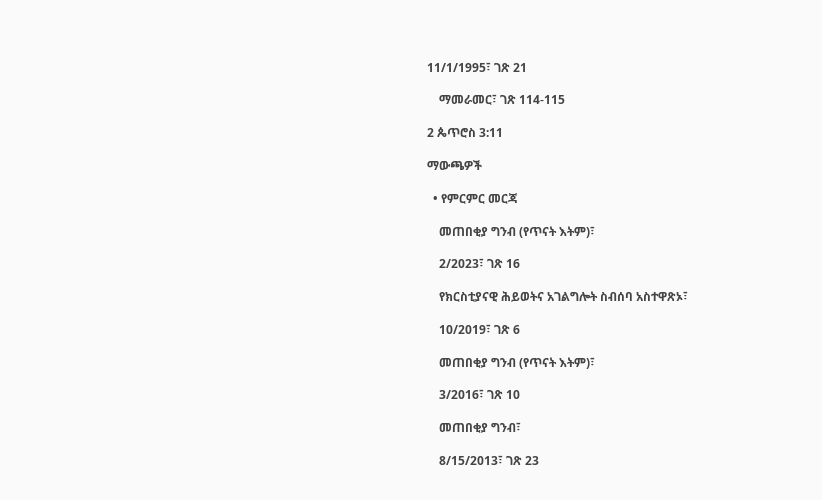11/1/1995፣ ገጽ 21

    ማመራመር፣ ገጽ 114-115

2 ጴጥሮስ 3:11

ማውጫዎች

  • የምርምር መርጃ

    መጠበቂያ ግንብ (የጥናት እትም)፣

    2/2023፣ ገጽ 16

    የክርስቲያናዊ ሕይወትና አገልግሎት ስብሰባ አስተዋጽኦ፣

    10/2019፣ ገጽ 6

    መጠበቂያ ግንብ (የጥናት እትም)፣

    3/2016፣ ገጽ 10

    መጠበቂያ ግንብ፣

    8/15/2013፣ ገጽ 23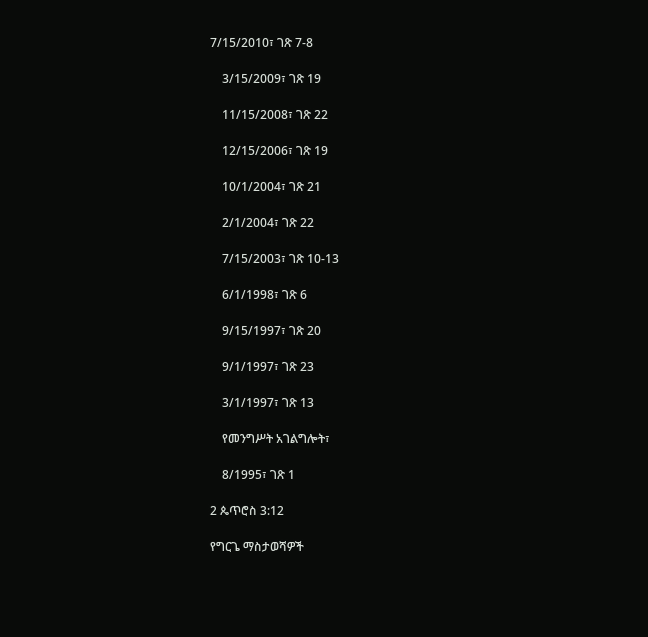7/15/2010፣ ገጽ 7-8

    3/15/2009፣ ገጽ 19

    11/15/2008፣ ገጽ 22

    12/15/2006፣ ገጽ 19

    10/1/2004፣ ገጽ 21

    2/1/2004፣ ገጽ 22

    7/15/2003፣ ገጽ 10-13

    6/1/1998፣ ገጽ 6

    9/15/1997፣ ገጽ 20

    9/1/1997፣ ገጽ 23

    3/1/1997፣ ገጽ 13

    የመንግሥት አገልግሎት፣

    8/1995፣ ገጽ 1

2 ጴጥሮስ 3:12

የግርጌ ማስታወሻዎች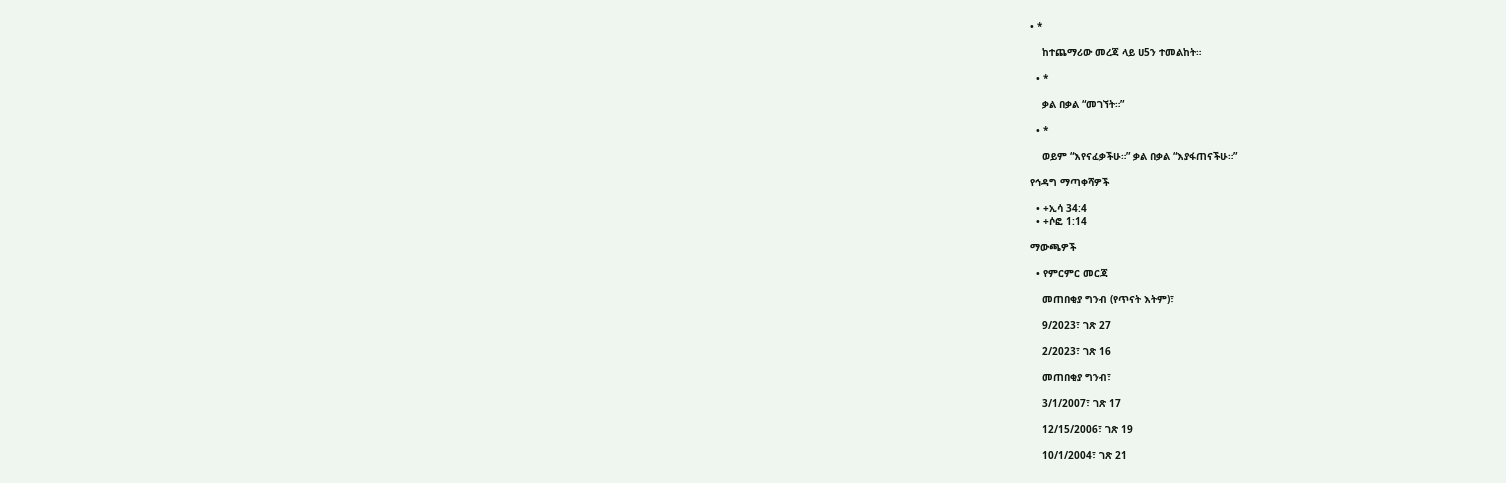• *

    ከተጨማሪው መረጃ ላይ ሀ5ን ተመልከት።

  • *

    ቃል በቃል “መገኘት።”

  • *

    ወይም “እየናፈቃችሁ።” ቃል በቃል “እያፋጠናችሁ።”

የኅዳግ ማጣቀሻዎች

  • +ኢሳ 34:4
  • +ሶፎ 1:14

ማውጫዎች

  • የምርምር መርጃ

    መጠበቂያ ግንብ (የጥናት እትም)፣

    9/2023፣ ገጽ 27

    2/2023፣ ገጽ 16

    መጠበቂያ ግንብ፣

    3/1/2007፣ ገጽ 17

    12/15/2006፣ ገጽ 19

    10/1/2004፣ ገጽ 21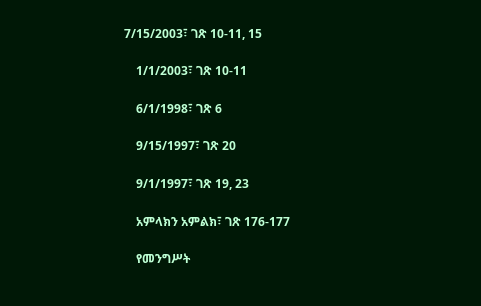7/15/2003፣ ገጽ 10-11, 15

    1/1/2003፣ ገጽ 10-11

    6/1/1998፣ ገጽ 6

    9/15/1997፣ ገጽ 20

    9/1/1997፣ ገጽ 19, 23

    አምላክን አምልክ፣ ገጽ 176-177

    የመንግሥት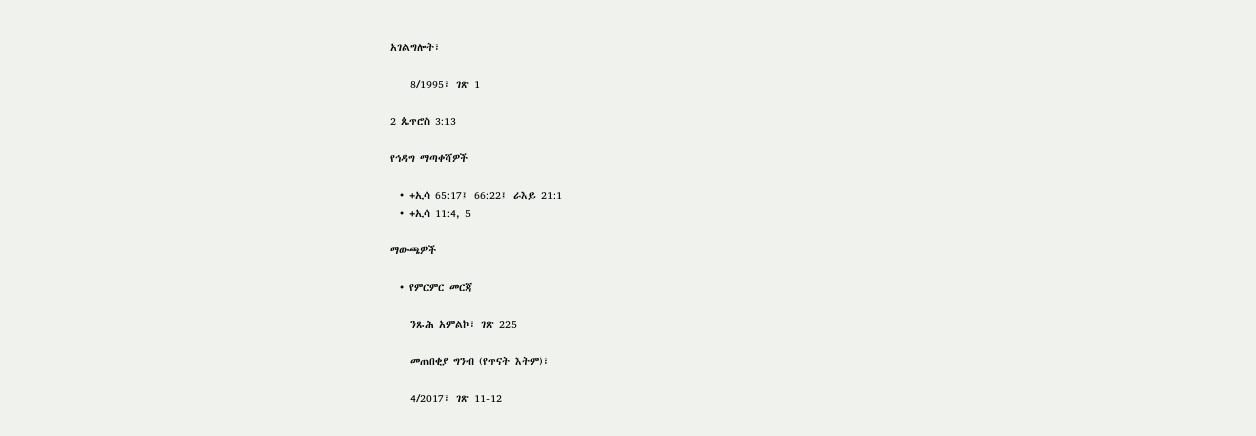አገልግሎት፣

    8/1995፣ ገጽ 1

2 ጴጥሮስ 3:13

የኅዳግ ማጣቀሻዎች

  • +ኢሳ 65:17፤ 66:22፤ ራእይ 21:1
  • +ኢሳ 11:4, 5

ማውጫዎች

  • የምርምር መርጃ

    ንጹሕ አምልኮ፣ ገጽ 225

    መጠበቂያ ግንብ (የጥናት እትም)፣

    4/2017፣ ገጽ 11-12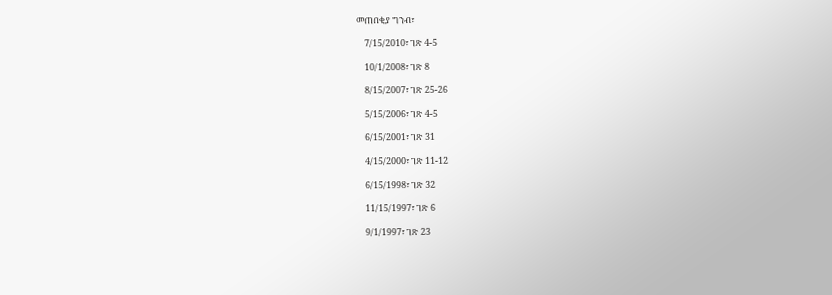መጠበቂያ ግንብ፣

    7/15/2010፣ ገጽ 4-5

    10/1/2008፣ ገጽ 8

    8/15/2007፣ ገጽ 25-26

    5/15/2006፣ ገጽ 4-5

    6/15/2001፣ ገጽ 31

    4/15/2000፣ ገጽ 11-12

    6/15/1998፣ ገጽ 32

    11/15/1997፣ ገጽ 6

    9/1/1997፣ ገጽ 23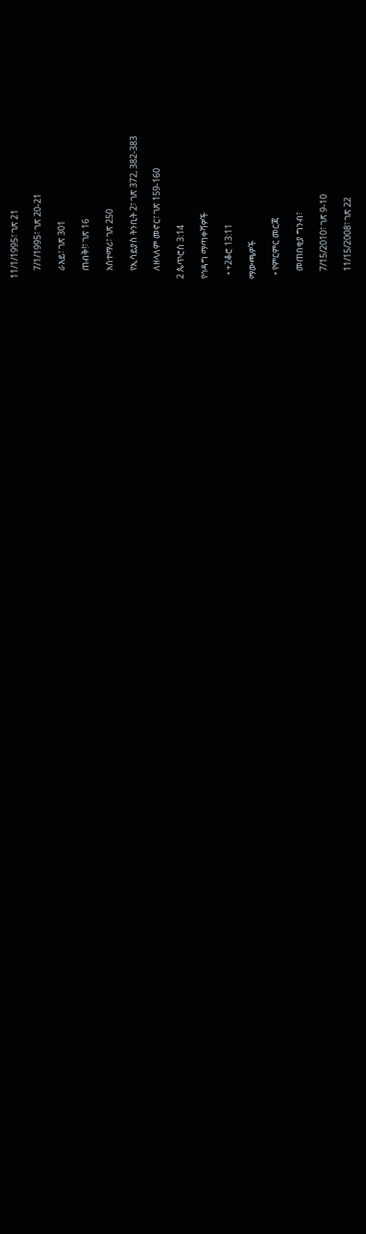11/1/1995፣ ገጽ 21

    7/1/1995፣ ገጽ 20-21

    ራእይ፣ ገጽ 301

    ጠብቅ!፣ ገጽ 16

    አስተማሪ፣ ገጽ 250

    የኢሳይያስ ትንቢት 2፣ ገጽ 372, 382-383

    ለዘላለም መኖር፣ ገጽ 159-160

2 ጴጥሮስ 3:14

የኅዳግ ማጣቀሻዎች

  • +2ቆሮ 13:11

ማውጫዎች

  • የምርምር መርጃ

    መጠበቂያ ግንብ፣

    7/15/2010፣ ገጽ 9-10

    11/15/2008፣ ገጽ 22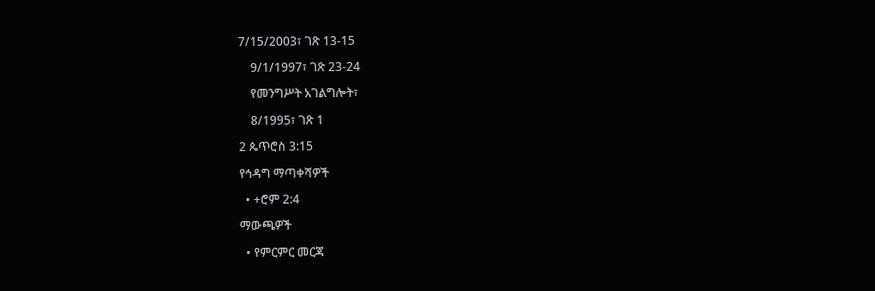7/15/2003፣ ገጽ 13-15

    9/1/1997፣ ገጽ 23-24

    የመንግሥት አገልግሎት፣

    8/1995፣ ገጽ 1

2 ጴጥሮስ 3:15

የኅዳግ ማጣቀሻዎች

  • +ሮም 2:4

ማውጫዎች

  • የምርምር መርጃ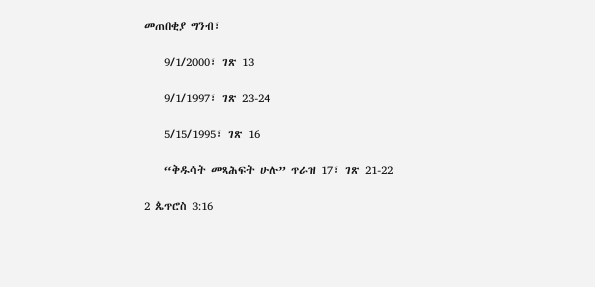መጠበቂያ ግንብ፣

    9/1/2000፣ ገጽ 13

    9/1/1997፣ ገጽ 23-24

    5/15/1995፣ ገጽ 16

    “ቅዱሳት መጻሕፍት ሁሉ” ጥራዝ 17፣ ገጽ 21-22

2 ጴጥሮስ 3:16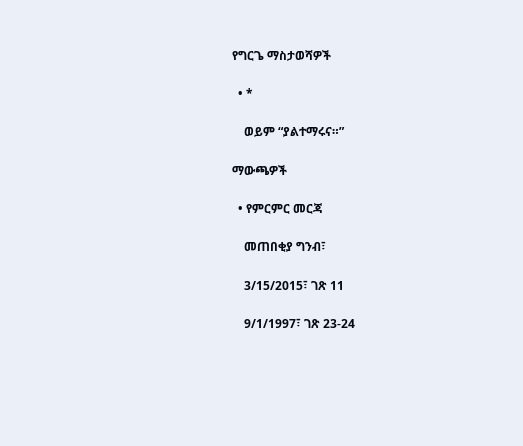የግርጌ ማስታወሻዎች

  • *

    ወይም “ያልተማሩና።”

ማውጫዎች

  • የምርምር መርጃ

    መጠበቂያ ግንብ፣

    3/15/2015፣ ገጽ 11

    9/1/1997፣ ገጽ 23-24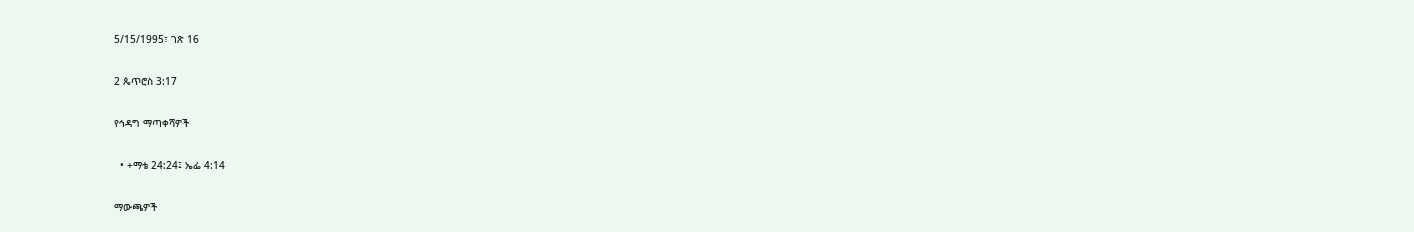5/15/1995፣ ገጽ 16

2 ጴጥሮስ 3:17

የኅዳግ ማጣቀሻዎች

  • +ማቴ 24:24፤ ኤፌ 4:14

ማውጫዎች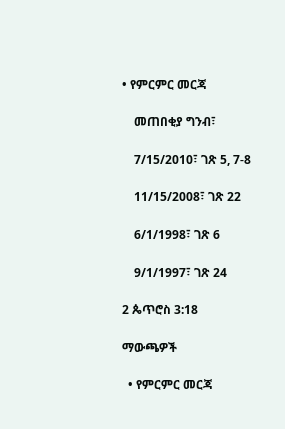• የምርምር መርጃ

    መጠበቂያ ግንብ፣

    7/15/2010፣ ገጽ 5, 7-8

    11/15/2008፣ ገጽ 22

    6/1/1998፣ ገጽ 6

    9/1/1997፣ ገጽ 24

2 ጴጥሮስ 3:18

ማውጫዎች

  • የምርምር መርጃ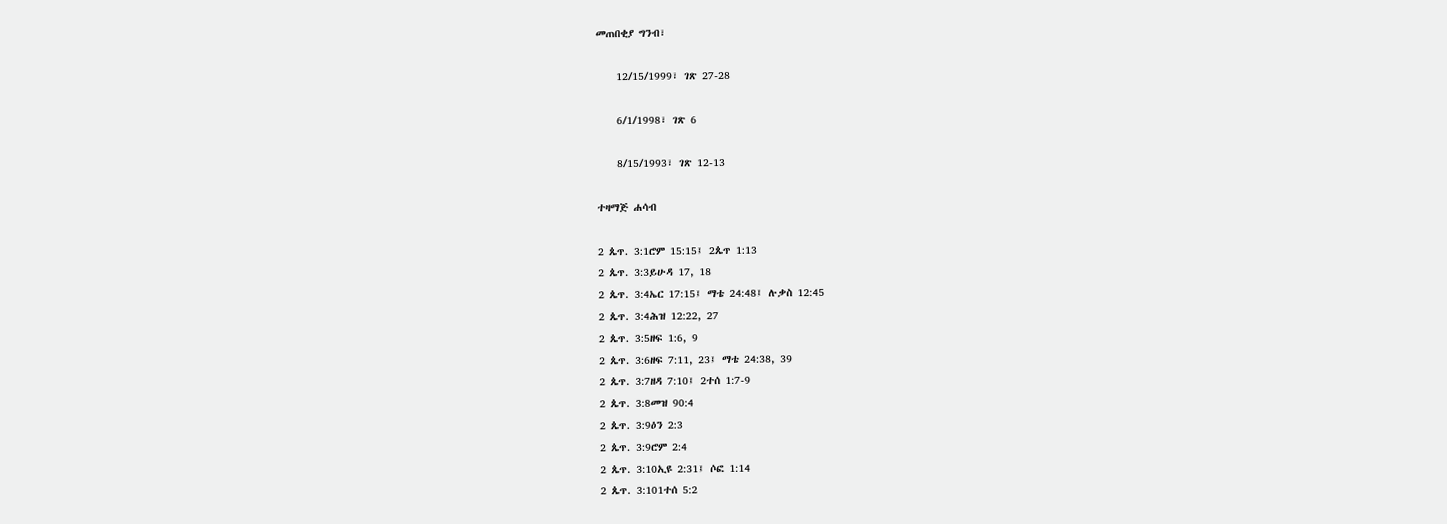መጠበቂያ ግንብ፣

    12/15/1999፣ ገጽ 27-28

    6/1/1998፣ ገጽ 6

    8/15/1993፣ ገጽ 12-13

ተዛማጅ ሐሳብ

2 ጴጥ. 3:1ሮም 15:15፤ 2ጴጥ 1:13
2 ጴጥ. 3:3ይሁዳ 17, 18
2 ጴጥ. 3:4ኤር 17:15፤ ማቴ 24:48፤ ሉቃስ 12:45
2 ጴጥ. 3:4ሕዝ 12:22, 27
2 ጴጥ. 3:5ዘፍ 1:6, 9
2 ጴጥ. 3:6ዘፍ 7:11, 23፤ ማቴ 24:38, 39
2 ጴጥ. 3:7ዘዳ 7:10፤ 2ተሰ 1:7-9
2 ጴጥ. 3:8መዝ 90:4
2 ጴጥ. 3:9ዕን 2:3
2 ጴጥ. 3:9ሮም 2:4
2 ጴጥ. 3:10ኢዩ 2:31፤ ሶፎ 1:14
2 ጴጥ. 3:101ተሰ 5:2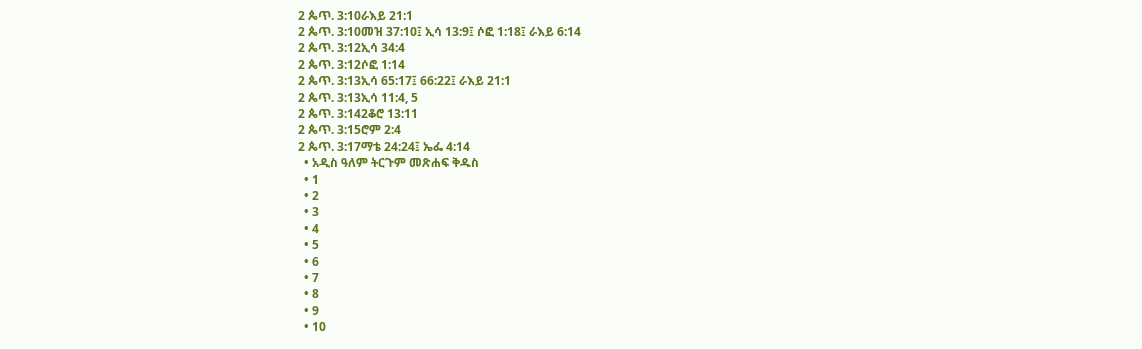2 ጴጥ. 3:10ራእይ 21:1
2 ጴጥ. 3:10መዝ 37:10፤ ኢሳ 13:9፤ ሶፎ 1:18፤ ራእይ 6:14
2 ጴጥ. 3:12ኢሳ 34:4
2 ጴጥ. 3:12ሶፎ 1:14
2 ጴጥ. 3:13ኢሳ 65:17፤ 66:22፤ ራእይ 21:1
2 ጴጥ. 3:13ኢሳ 11:4, 5
2 ጴጥ. 3:142ቆሮ 13:11
2 ጴጥ. 3:15ሮም 2:4
2 ጴጥ. 3:17ማቴ 24:24፤ ኤፌ 4:14
  • አዲስ ዓለም ትርጉም መጽሐፍ ቅዱስ
  • 1
  • 2
  • 3
  • 4
  • 5
  • 6
  • 7
  • 8
  • 9
  • 10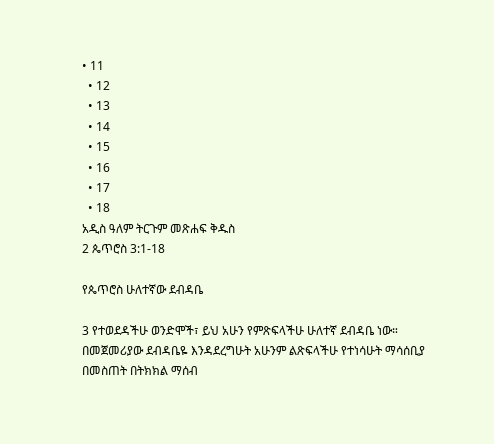• 11
  • 12
  • 13
  • 14
  • 15
  • 16
  • 17
  • 18
አዲስ ዓለም ትርጉም መጽሐፍ ቅዱስ
2 ጴጥሮስ 3:1-18

የጴጥሮስ ሁለተኛው ደብዳቤ

3 የተወደዳችሁ ወንድሞች፣ ይህ አሁን የምጽፍላችሁ ሁለተኛ ደብዳቤ ነው። በመጀመሪያው ደብዳቤዬ እንዳደረግሁት አሁንም ልጽፍላችሁ የተነሳሁት ማሳሰቢያ በመስጠት በትክክል ማሰብ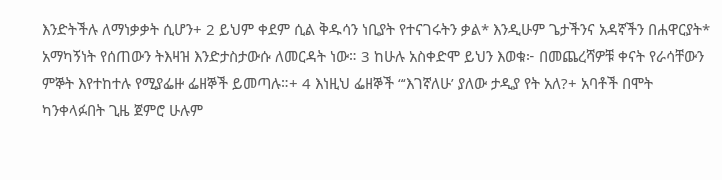እንድትችሉ ለማነቃቃት ሲሆን+ 2 ይህም ቀደም ሲል ቅዱሳን ነቢያት የተናገሩትን ቃል* እንዲሁም ጌታችንና አዳኛችን በሐዋርያት* አማካኝነት የሰጠውን ትእዛዝ እንድታስታውሱ ለመርዳት ነው። 3 ከሁሉ አስቀድሞ ይህን እወቁ፦ በመጨረሻዎቹ ቀናት የራሳቸውን ምኞት እየተከተሉ የሚያፌዙ ፌዘኞች ይመጣሉ።+ 4 እነዚህ ፌዘኞች “‘እገኛለሁ’ ያለው ታዲያ የት አለ?+ አባቶች በሞት ካንቀላፉበት ጊዜ ጀምሮ ሁሉም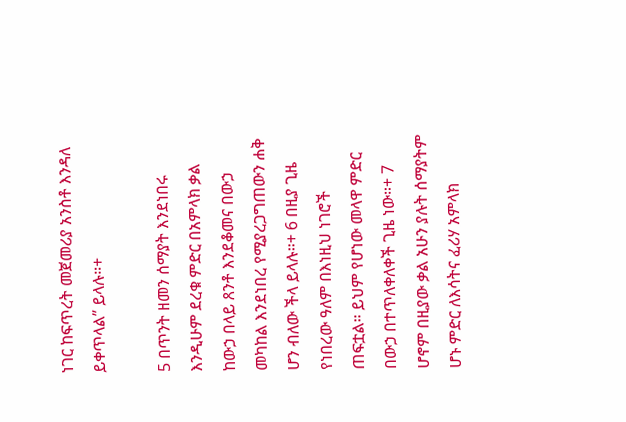ነገር ከፍጥረት መጀመሪያ አንስቶ እንዳለ ይቀጥላል” ይላሉ።+

5 በጥንት ዘመን ሰማያት እንደነበሩ እንዲሁም ደረቁ ምድር በአምላክ ቃል ከውኃ በላይ ጸንቶ እንደቆመና በውኃ መካከል እንደነበረ የሚያረጋግጠውን ሐቅ ሆን ብለው ችላ ይላሉ።+ 6 በዚያ ጊዜ የነበረው ዓለም በእነዚህ ነገሮች ጠፍቷል። ይህም የሆነው መላዋ ምድር በውኃ በተጥለቀለቀች ጊዜ ነው።+ 7 ሆኖም በዚያው ቃል አሁን ያሉት ሰማያትም ሆኑ ምድር ለእሳትና ፈሪሃ አምላክ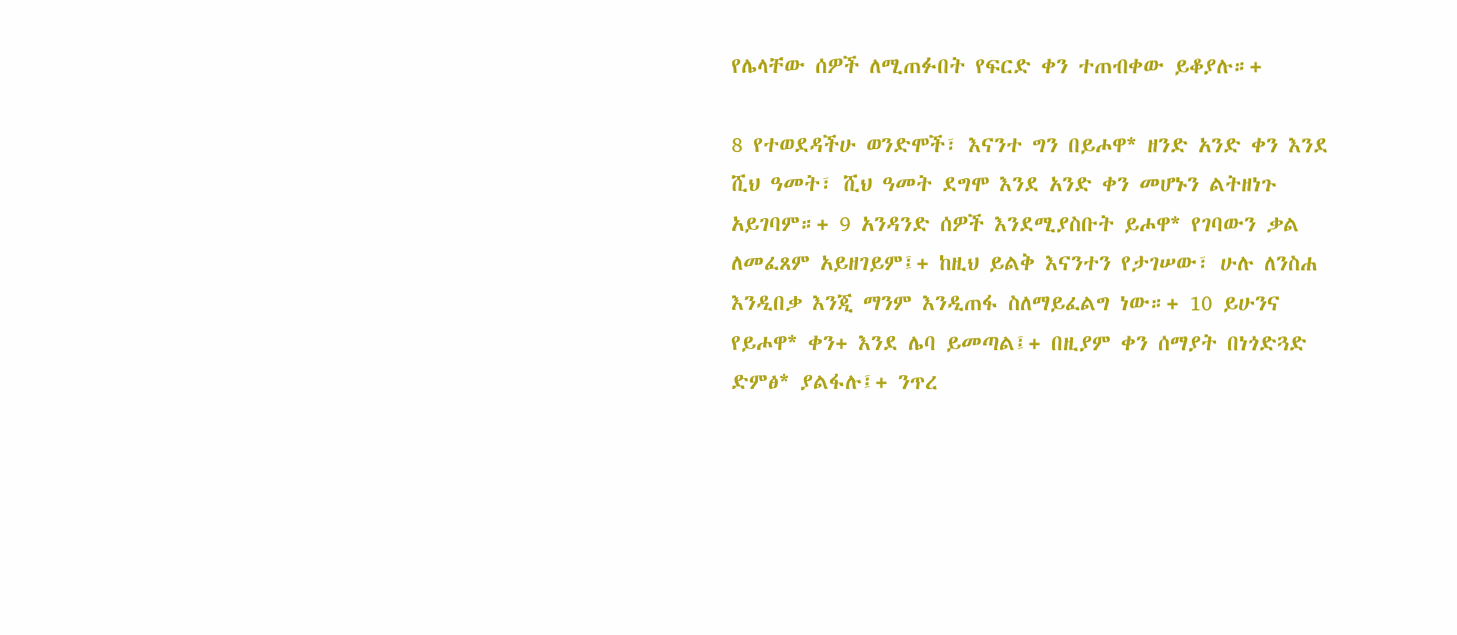የሌላቸው ሰዎች ለሚጠፉበት የፍርድ ቀን ተጠብቀው ይቆያሉ።+

8 የተወደዳችሁ ወንድሞች፣ እናንተ ግን በይሖዋ* ዘንድ አንድ ቀን እንደ ሺህ ዓመት፣ ሺህ ዓመት ደግሞ እንደ አንድ ቀን መሆኑን ልትዘነጉ አይገባም።+ 9 አንዳንድ ሰዎች እንደሚያስቡት ይሖዋ* የገባውን ቃል ለመፈጸም አይዘገይም፤+ ከዚህ ይልቅ እናንተን የታገሠው፣ ሁሉ ለንስሐ እንዲበቃ እንጂ ማንም እንዲጠፋ ስለማይፈልግ ነው።+ 10 ይሁንና የይሖዋ* ቀን+ እንደ ሌባ ይመጣል፤+ በዚያም ቀን ሰማያት በነጎድጓድ ድምፅ* ያልፋሉ፤+ ንጥረ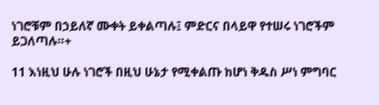ነገሮቹም በኃይለኛ ሙቀት ይቀልጣሉ፤ ምድርና በላይዋ የተሠሩ ነገሮችም ይጋለጣሉ።+

11 እነዚህ ሁሉ ነገሮች በዚህ ሁኔታ የሚቀልጡ ከሆነ ቅዱስ ሥነ ምግባር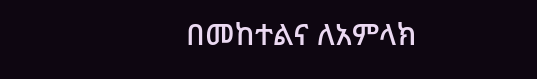በመከተልና ለአምላክ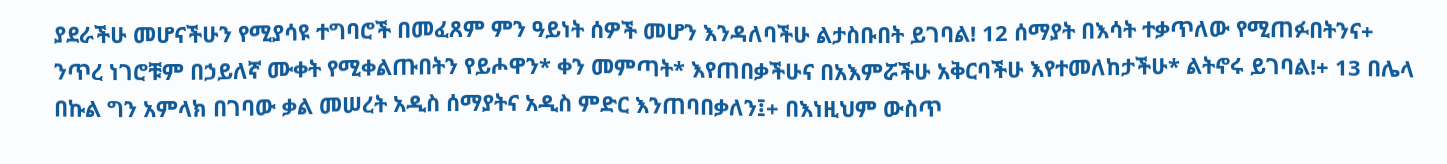ያደራችሁ መሆናችሁን የሚያሳዩ ተግባሮች በመፈጸም ምን ዓይነት ሰዎች መሆን እንዳለባችሁ ልታስቡበት ይገባል! 12 ሰማያት በእሳት ተቃጥለው የሚጠፉበትንና+ ንጥረ ነገሮቹም በኃይለኛ ሙቀት የሚቀልጡበትን የይሖዋን* ቀን መምጣት* እየጠበቃችሁና በአእምሯችሁ አቅርባችሁ እየተመለከታችሁ* ልትኖሩ ይገባል!+ 13 በሌላ በኩል ግን አምላክ በገባው ቃል መሠረት አዲስ ሰማያትና አዲስ ምድር እንጠባበቃለን፤+ በእነዚህም ውስጥ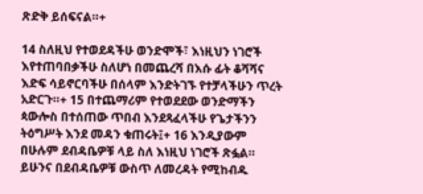ጽድቅ ይሰፍናል።+

14 ስለዚህ የተወደዳችሁ ወንድሞች፣ እነዚህን ነገሮች እየተጠባበቃችሁ ስለሆነ በመጨረሻ በእሱ ፊት ቆሻሻና እድፍ ሳይኖርባችሁ በሰላም እንድትገኙ የተቻላችሁን ጥረት አድርጉ።+ 15 በተጨማሪም የተወደደው ወንድማችን ጳውሎስ በተሰጠው ጥበብ እንደጻፈላችሁ የጌታችንን ትዕግሥት እንደ መዳን ቁጠሩት፤+ 16 እንዲያውም በሁሉም ደብዳቤዎቹ ላይ ስለ እነዚህ ነገሮች ጽፏል። ይሁንና በደብዳቤዎቹ ውስጥ ለመረዳት የሚከብዱ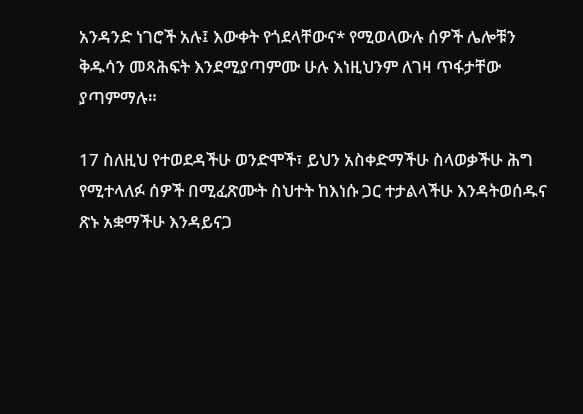አንዳንድ ነገሮች አሉ፤ እውቀት የጎደላቸውና* የሚወላውሉ ሰዎች ሌሎቹን ቅዱሳን መጻሕፍት እንደሚያጣምሙ ሁሉ እነዚህንም ለገዛ ጥፋታቸው ያጣምማሉ።

17 ስለዚህ የተወደዳችሁ ወንድሞች፣ ይህን አስቀድማችሁ ስላወቃችሁ ሕግ የሚተላለፉ ሰዎች በሚፈጽሙት ስህተት ከእነሱ ጋር ተታልላችሁ እንዳትወሰዱና ጽኑ አቋማችሁ እንዳይናጋ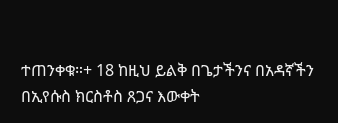ተጠንቀቁ።+ 18 ከዚህ ይልቅ በጌታችንና በአዳኛችን በኢየሱስ ክርስቶስ ጸጋና እውቀት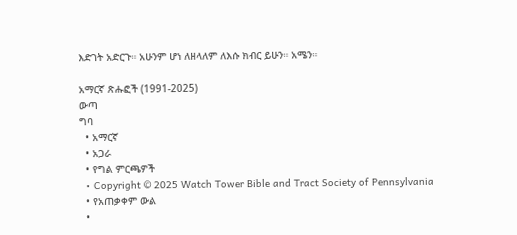እድገት አድርጉ። አሁንም ሆነ ለዘላለም ለእሱ ክብር ይሁን። አሜን።

አማርኛ ጽሑፎች (1991-2025)
ውጣ
ግባ
  • አማርኛ
  • አጋራ
  • የግል ምርጫዎች
  • Copyright © 2025 Watch Tower Bible and Tract Society of Pennsylvania
  • የአጠቃቀም ውል
  •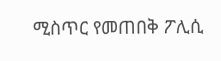ሚስጥር የመጠበቅ ፖሊሲ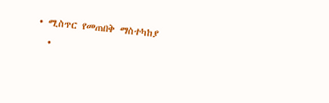• ሚስጥር የመጠበቅ ማስተካከያ
  •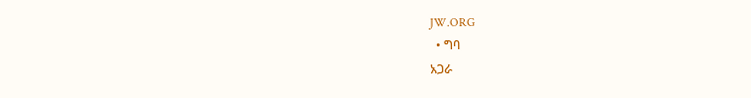JW.ORG
  • ግባ
አጋራ